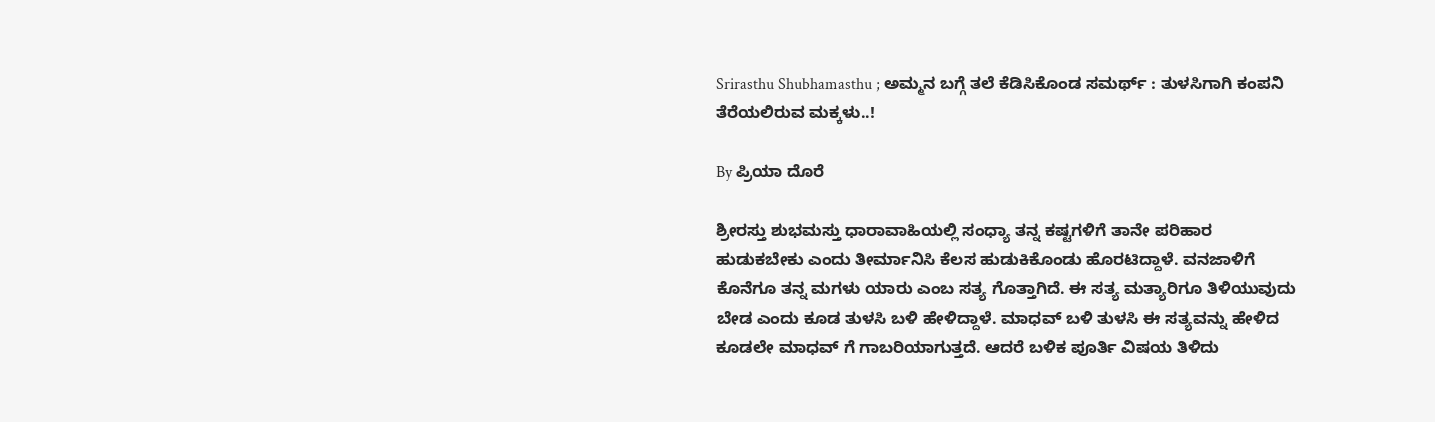Srirasthu Shubhamasthu ; ಅಮ್ಮನ ಬಗ್ಗೆ ತಲೆ ಕೆಡಿಸಿಕೊಂಡ ಸಮರ್ಥ್ : ತುಳಸಿಗಾಗಿ ಕಂಪನಿ ತೆರೆಯಲಿರುವ ಮಕ್ಕಳು..!

By ಪ್ರಿಯಾ ದೊರೆ

ಶ್ರೀರಸ್ತು ಶುಭಮಸ್ತು ಧಾರಾವಾಹಿಯಲ್ಲಿ ಸಂಧ್ಯಾ ತನ್ನ ಕಷ್ಟಗಳಿಗೆ ತಾನೇ ಪರಿಹಾರ ಹುಡುಕಬೇಕು ಎಂದು ತೀರ್ಮಾನಿಸಿ ಕೆಲಸ ಹುಡುಕಿಕೊಂಡು ಹೊರಟಿದ್ದಾಳೆ. ವನಜಾಳಿಗೆ ಕೊನೆಗೂ ತನ್ನ ಮಗಳು ಯಾರು ಎಂಬ ಸತ್ಯ ಗೊತ್ತಾಗಿದೆ. ಈ ಸತ್ಯ ಮತ್ಯಾರಿಗೂ ತಿಳಿಯುವುದು ಬೇಡ ಎಂದು ಕೂಡ ತುಳಸಿ ಬಳಿ ಹೇಳಿದ್ದಾಳೆ. ಮಾಧವ್ ಬಳಿ ತುಳಸಿ ಈ ಸತ್ಯವನ್ನು ಹೇಳಿದ ಕೂಡಲೇ ಮಾಧವ್ ಗೆ ಗಾಬರಿಯಾಗುತ್ತದೆ. ಆದರೆ ಬಳಿಕ ಪೂರ್ತಿ ವಿಷಯ ತಿಳಿದು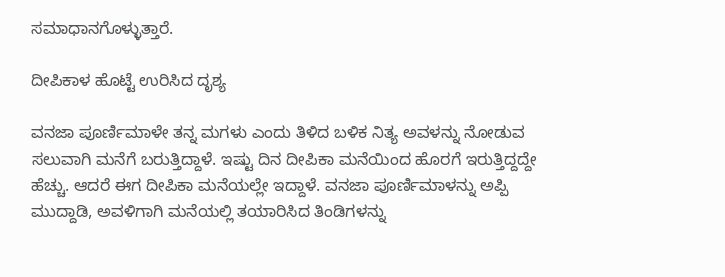ಸಮಾಧಾನಗೊಳ್ಳುತ್ತಾರೆ.

ದೀಪಿಕಾಳ ಹೊಟ್ಟೆ ಉರಿಸಿದ ದೃಶ್ಯ

ವನಜಾ ಪೂರ್ಣಿಮಾಳೇ ತನ್ನ ಮಗಳು ಎಂದು ತಿಳಿದ ಬಳಿಕ ನಿತ್ಯ ಅವಳನ್ನು ನೋಡುವ ಸಲುವಾಗಿ ಮನೆಗೆ ಬರುತ್ತಿದ್ದಾಳೆ. ಇಷ್ಟು ದಿನ ದೀಪಿಕಾ ಮನೆಯಿಂದ ಹೊರಗೆ ಇರುತ್ತಿದ್ದದ್ದೇ ಹೆಚ್ಚು. ಆದರೆ ಈಗ ದೀಪಿಕಾ ಮನೆಯಲ್ಲೇ ಇದ್ದಾಳೆ. ವನಜಾ ಪೂರ್ಣಿಮಾಳನ್ನು ಅಪ್ಪಿ ಮುದ್ದಾಡಿ, ಅವಳಿಗಾಗಿ ಮನೆಯಲ್ಲಿ ತಯಾರಿಸಿದ ತಿಂಡಿಗಳನ್ನು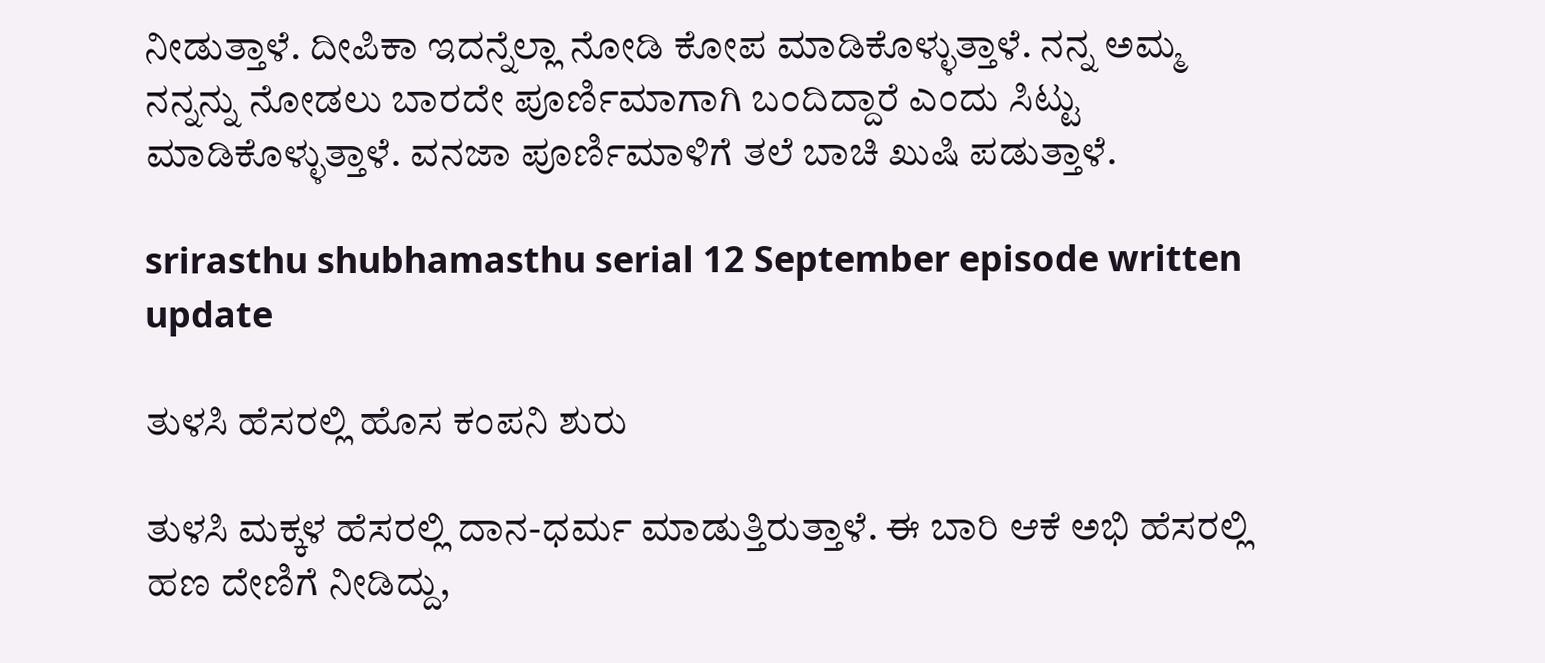ನೀಡುತ್ತಾಳೆ. ದೀಪಿಕಾ ಇದನ್ನೆಲ್ಲಾ ನೋಡಿ ಕೋಪ ಮಾಡಿಕೊಳ್ಳುತ್ತಾಳೆ. ನನ್ನ ಅಮ್ಮ ನನ್ನನ್ನು ನೋಡಲು ಬಾರದೇ ಪೂರ್ಣಿಮಾಗಾಗಿ ಬಂದಿದ್ದಾರೆ ಎಂದು ಸಿಟ್ಟು ಮಾಡಿಕೊಳ್ಳುತ್ತಾಳೆ. ವನಜಾ ಪೂರ್ಣಿಮಾಳಿಗೆ ತಲೆ ಬಾಚಿ ಖುಷಿ ಪಡುತ್ತಾಳೆ.

srirasthu shubhamasthu serial 12 September episode written update

ತುಳಸಿ ಹೆಸರಲ್ಲಿ ಹೊಸ ಕಂಪನಿ ಶುರು

ತುಳಸಿ ಮಕ್ಕಳ ಹೆಸರಲ್ಲಿ ದಾನ-ಧರ್ಮ ಮಾಡುತ್ತಿರುತ್ತಾಳೆ. ಈ ಬಾರಿ ಆಕೆ ಅಭಿ ಹೆಸರಲ್ಲಿ ಹಣ ದೇಣಿಗೆ ನೀಡಿದ್ದು,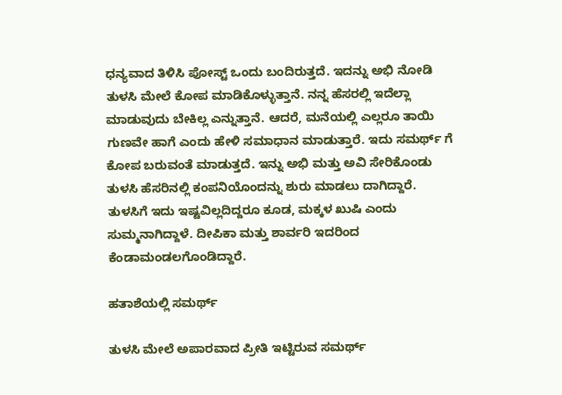ಧನ್ಯವಾದ ತಿಳಿಸಿ ಪೋಸ್ಟ್ ಒಂದು ಬಂದಿರುತ್ತದೆ. ಇದನ್ನು ಅಭಿ ನೋಡಿ ತುಳಸಿ ಮೇಲೆ ಕೋಪ ಮಾಡಿಕೊಳ್ಳುತ್ತಾನೆ. ನನ್ನ ಹೆಸರಲ್ಲಿ ಇದೆಲ್ಲಾ ಮಾಡುವುದು ಬೇಕಿಲ್ಲ ಎನ್ನುತ್ತಾನೆ. ಆದರೆ, ಮನೆಯಲ್ಲಿ ಎಲ್ಲರೂ ತಾಯಿ ಗುಣವೇ ಹಾಗೆ ಎಂದು ಹೇಳಿ ಸಮಾಧಾನ ಮಾಡುತ್ತಾರೆ. ಇದು ಸಮರ್ಥ್ ಗೆ ಕೋಪ ಬರುವಂತೆ ಮಾಡುತ್ತದೆ. ಇನ್ನು ಅಭಿ ಮತ್ತು ಅವಿ ಸೇರಿಕೊಂಡು ತುಳಸಿ ಹೆಸರಿನಲ್ಲಿ ಕಂಪನಿಯೊಂದನ್ನು ಶುರು ಮಾಡಲು ದಾಗಿದ್ದಾರೆ. ತುಳಸಿಗೆ ಇದು ಇಷ್ಟವಿಲ್ಲದಿದ್ದರೂ ಕೂಡ, ಮಕ್ಕಳ ಖುಷಿ ಎಂದು ಸುಮ್ಮನಾಗಿದ್ದಾಳೆ. ದೀಪಿಕಾ ಮತ್ತು ಶಾರ್ವರಿ ಇದರಿಂದ ಕೆಂಡಾಮಂಡಲಗೊಂಡಿದ್ದಾರೆ.

ಹತಾಶೆಯಲ್ಲಿ ಸಮರ್ಥ್

ತುಳಸಿ ಮೇಲೆ ಅಪಾರವಾದ ಪ್ರೀತಿ ಇಟ್ಟಿರುವ ಸಮರ್ಥ್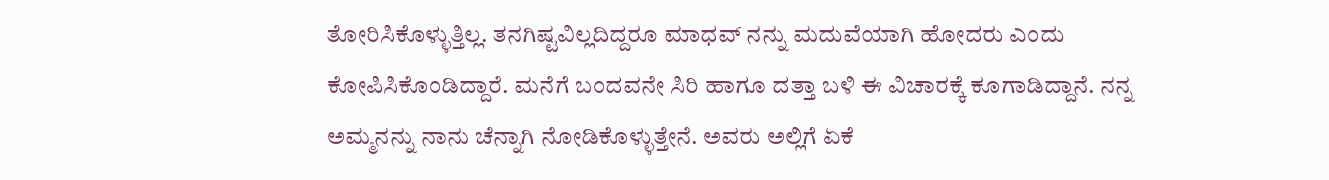ತೋರಿಸಿಕೊಳ್ಳುತ್ತಿಲ್ಲ. ತನಗಿಷ್ಟವಿಲ್ಲದಿದ್ದರೂ ಮಾಧವ್ ನನ್ನು ಮದುವೆಯಾಗಿ ಹೋದರು ಎಂದು ಕೋಪಿಸಿಕೊಂಡಿದ್ದಾರೆ. ಮನೆಗೆ ಬಂದವನೇ ಸಿರಿ ಹಾಗೂ ದತ್ತಾ ಬಳಿ ಈ ವಿಚಾರಕ್ಕೆ ಕೂಗಾಡಿದ್ದಾನೆ. ನನ್ನ ಅಮ್ಮನನ್ನು ನಾನು ಚೆನ್ನಾಗಿ ನೋಡಿಕೊಳ್ಳುತ್ತೇನೆ. ಅವರು ಅಲ್ಲಿಗೆ ಏಕೆ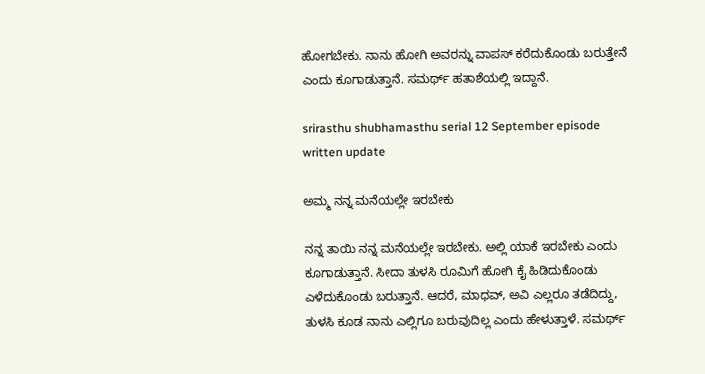ಹೋಗಬೇಕು. ನಾನು ಹೋಗಿ ಅವರನ್ನು ವಾಪಸ್ ಕರೆದುಕೊಂಡು ಬರುತ್ತೇನೆ ಎಂದು ಕೂಗಾಡುತ್ತಾನೆ. ಸಮರ್ಥ್ ಹತಾಶೆಯಲ್ಲಿ ಇದ್ದಾನೆ.

srirasthu shubhamasthu serial 12 September episode written update

ಅಮ್ಮ ನನ್ನ ಮನೆಯಲ್ಲೇ ಇರಬೇಕು

ನನ್ನ ತಾಯಿ ನನ್ನ ಮನೆಯಲ್ಲೇ ಇರಬೇಕು. ಅಲ್ಲಿ ಯಾಕೆ ಇರಬೇಕು ಎಂದು ಕೂಗಾಡುತ್ತಾನೆ. ಸೀದಾ ತುಳಸಿ ರೂಮಿಗೆ ಹೋಗಿ ಕೈ ಹಿಡಿದುಕೊಂಡು ಎಳೆದುಕೊಂಡು ಬರುತ್ತಾನೆ. ಆದರೆ, ಮಾಧವ್, ಅವಿ ಎಲ್ಲರೂ ತಡೆದಿದ್ದು, ತುಳಸಿ ಕೂಡ ನಾನು ಎಲ್ಲಿಗೂ ಬರುವುದಿಲ್ಲ ಎಂದು ಹೇಳುತ್ತಾಳೆ. ಸಮರ್ಥ್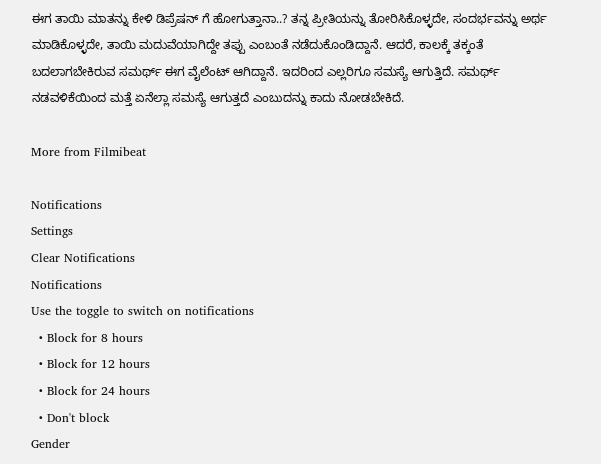ಈಗ ತಾಯಿ ಮಾತನ್ನು ಕೇಳಿ ಡಿಪ್ರೆಷನ್ ಗೆ ಹೋಗುತ್ತಾನಾ..? ತನ್ನ ಪ್ರೀತಿಯನ್ನು ತೋರಿಸಿಕೊಳ್ಳದೇ, ಸಂದರ್ಭವನ್ನು ಅರ್ಥ ಮಾಡಿಕೊಳ್ಳದೇ, ತಾಯಿ ಮದುವೆಯಾಗಿದ್ದೇ ತಪ್ಪು ಎಂಬಂತೆ ನಡೆದುಕೊಂಡಿದ್ದಾನೆ. ಆದರೆ, ಕಾಲಕ್ಕೆ ತಕ್ಕಂತೆ ಬದಲಾಗಬೇಕಿರುವ ಸಮರ್ಥ್ ಈಗ ವೈಲೆಂಟ್ ಆಗಿದ್ದಾನೆ. ಇದರಿಂದ ಎಲ್ಲರಿಗೂ ಸಮಸ್ಯೆ ಆಗುತ್ತಿದೆ. ಸಮರ್ಥ್ ನಡವಳಿಕೆಯಿಂದ ಮತ್ತೆ ಏನೆಲ್ಲಾ ಸಮಸ್ಯೆ ಆಗುತ್ತದೆ ಎಂಬುದನ್ನು ಕಾದು ನೋಡಬೇಕಿದೆ.

More from Filmibeat

Notifications
Settings
Clear Notifications
Notifications
Use the toggle to switch on notifications
  • Block for 8 hours
  • Block for 12 hours
  • Block for 24 hours
  • Don't block
Gender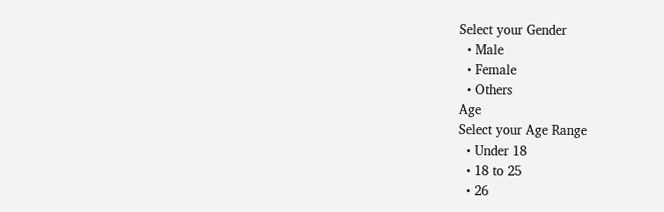Select your Gender
  • Male
  • Female
  • Others
Age
Select your Age Range
  • Under 18
  • 18 to 25
  • 26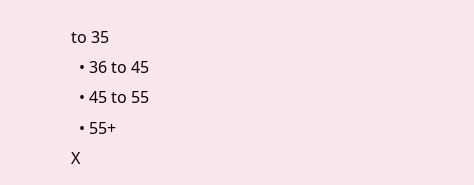to 35
  • 36 to 45
  • 45 to 55
  • 55+
X